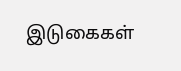இடுகைகள்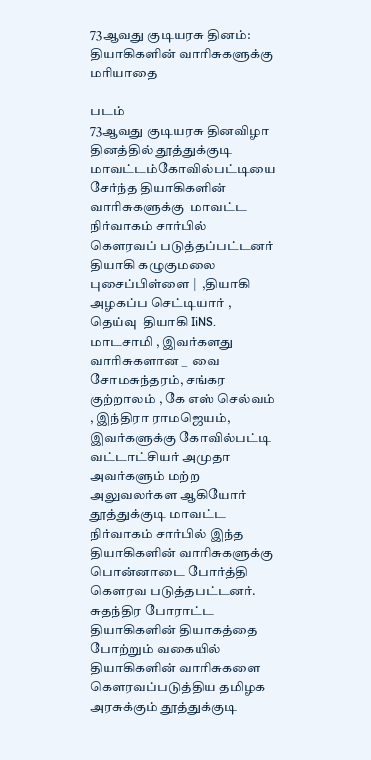73ஆவது குடியரசு தினம்: தியாகிகளின் வாரிசுகளுக்கு மரியாதை

படம்
73ஆவது குடியரசு தினவிழா தினத்தில் தூத்துக்குடி மாவட்டம்கோவில்பட்டியை சேர்ந்த தியாகிகளின் வாரிசுகளுக்கு  மாவட்ட நிர்வாகம் சார்பில் கௌரவப் படுத்தப்பட்டனர்  தியாகி கழுகுமலை புசைப்பிள்ளை |  ,தியாகி அழகப்ப செட்டியார் ,  தெய்வு  தியாகி IiNS. மாடசாமி , இவர்களது வாரிசுகளான _  வை சோமசுந்தரம், சங்கர குற்றாலம் , கே எஸ் செல்வம் , இந்திரா ராமஜெயம்,  இவர்களுக்கு கோவில்பட்டி வட்டாட்சியர் அமுதா அவர்களும் மற்ற  அலுவலர்கள ஆகியோர்  தூத்துக்குடி மாவட்ட நிர்வாகம் சார்பில் இந்த தியாகிகளின் வாரிசுகளுக்கு பொன்னாடை போர்த்தி கௌரவ படுத்தபட்டனர். சுதந்திர போராட்ட  தியாகிகளின் தியாகத்தை போற்றும் வகையில் தியாகிகளின் வாரிசுகளை கௌரவப்படுத்திய தமிழக அரசுக்கும் தூத்துக்குடி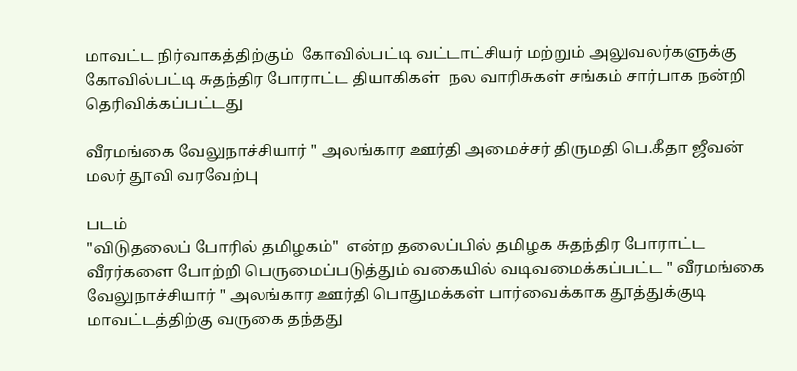மாவட்ட நிர்வாகத்திற்கும்  கோவில்பட்டி வட்டாட்சியர் மற்றும் அலுவலர்களுக்கு   கோவில்பட்டி சுதந்திர போராட்ட தியாகிகள்  நல வாரிசுகள் சங்கம் சார்பாக நன்றி தெரிவிக்கப்பட்டது

வீரமங்கை வேலுநாச்சியார் " அலங்கார ஊர்தி அமைச்சர் திருமதி பெ.கீதா ஜீவன் மலர் தூவி வரவேற்பு

படம்
"விடுதலைப் போரில் தமிழகம்"  என்ற தலைப்பில் தமிழக சுதந்திர போராட்ட வீரர்களை போற்றி பெருமைப்படுத்தும் வகையில் வடிவமைக்கப்பட்ட " வீரமங்கை வேலுநாச்சியார் " அலங்கார ஊர்தி பொதுமக்கள் பார்வைக்காக தூத்துக்குடி மாவட்டத்திற்கு வருகை தந்தது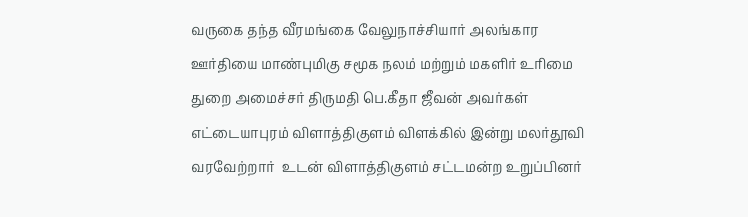வருகை தந்த வீரமங்கை வேலுநாச்சியார் அலங்கார ஊர்தியை மாண்புமிகு சமூக நலம் மற்றும் மகளிர் உரிமை துறை அமைச்சர் திருமதி பெ.கீதா ஜீவன் அவர்கள் எட்டையாபுரம் விளாத்திகுளம் விளக்கில் இன்று மலர்தூவி வரவேற்றார்  உடன் விளாத்திகுளம் சட்டமன்ற உறுப்பினர்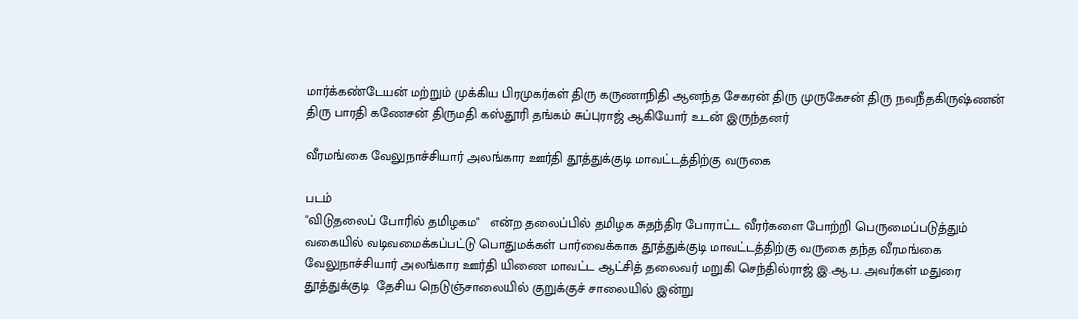மார்க்கண்டேயன் மற்றும் முக்கிய பிரமுகர்கள் திரு கருணாநிதி ஆனந்த சேகரன் திரு முருகேசன் திரு நவநீதகிருஷ்ணன் திரு பாரதி கணேசன் திருமதி கஸ்தூரி தங்கம் சுப்புராஜ் ஆகியோர் உடன் இருந்தனர்

வீரமங்கை வேலுநாச்சியார் அலங்கார ஊர்தி தூத்துக்குடி மாவட்டத்திற்கு வருகை

படம்
"விடுதலைப் போரில் தமிழகம"   என்ற தலைப்பில் தமிழக சுதந்திர போராட்ட வீரர்களை போற்றி பெருமைப்படுத்தும் வகையில் வடிவமைக்கப்பட்டு பொதுமக்கள் பார்வைக்காக தூத்துக்குடி மாவட்டத்திற்கு வருகை தந்த வீரமங்கை வேலுநாச்சியார் அலங்கார ஊர்தி யிணை மாவட்ட ஆட்சித் தலைவர் மறுகி செந்தில்ராஜ் இ.ஆ.ப. அவர்கள் மதுரை தூத்துக்குடி  தேசிய நெடுஞ்சாலையில் குறுக்குச் சாலையில் இன்று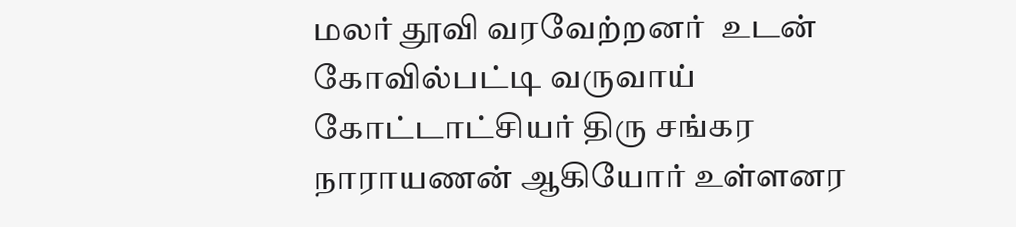மலர் தூவி வரவேற்றனர்  உடன் கோவில்பட்டி வருவாய் கோட்டாட்சியர் திரு சங்கர நாராயணன் ஆகியோர் உள்ளனர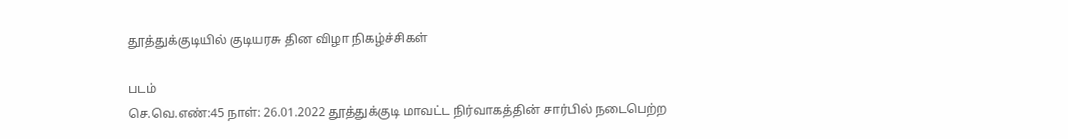தூத்துக்குடியில் குடியரசு தின விழா நிகழ்ச்சிகள்

படம்
செ.வெ.எண்:45 நாள்: 26.01.2022 தூத்துக்குடி மாவட்ட நிர்வாகத்தின் சார்பில் நடைபெற்ற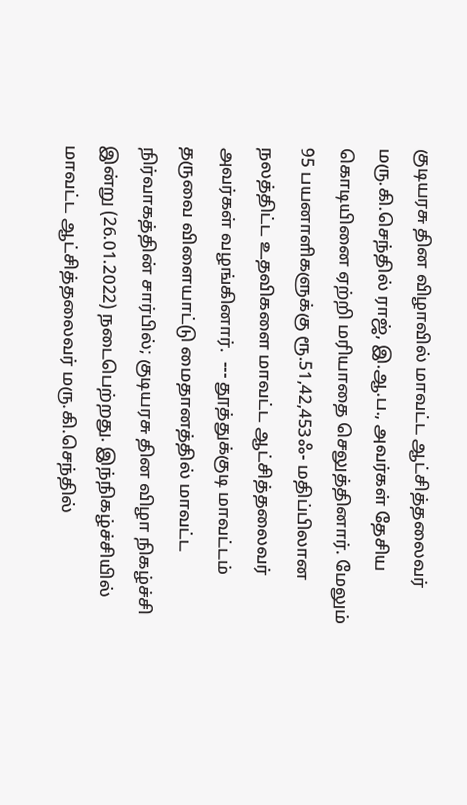குடியரசு தின விழாவில் மாவட்ட ஆட்சித்தலைவர் மரு.கி.செந்தில் ராஜ், இ.ஆ.ப., அவர்கள் தேசிய கொடியினை ஏற்றி மரியாதை செலுத்தினார். மேலும் 95 பயனாளிகளுக்கு ரூ.51,42,453ஃ- மதிப்பிலான நலத்திட்ட உதவிகளை மாவட்ட ஆட்சித்தலைவர் அவர்கள் வழங்கினார்.  --- தூத்துக்குடி மாவட்டம் தருவை விளையாட்டு மைதானத்தில் மாவட்ட நிர்வாகத்தின் சார்பில்; குடியரசு தின விழா நிகழ்ச்சி இன்று (26.01.2022) நடைபெற்றது. இந்நிகழ்ச்சியில் மாவட்ட ஆட்சித்தலைவர் மரு.கி.செந்தில்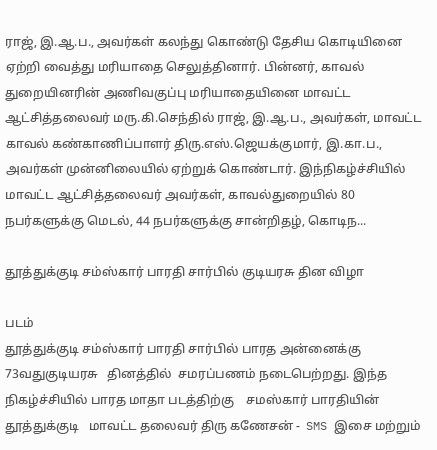ராஜ், இ.ஆ.ப., அவர்கள் கலந்து கொண்டு தேசிய கொடியினை ஏற்றி வைத்து மரியாதை செலுத்தினார். பின்னர், காவல் துறையினரின் அணிவகுப்பு மரியாதையினை மாவட்ட ஆட்சித்தலைவர் மரு.கி.செந்தில் ராஜ், இ.ஆ.ப., அவர்கள், மாவட்ட காவல் கண்காணிப்பாளர் திரு.எஸ்.ஜெயக்குமார், இ.கா.ப., அவர்கள் முன்னிலையில் ஏற்றுக் கொண்டார். இந்நிகழ்ச்சியில் மாவட்ட ஆட்சித்தலைவர் அவர்கள், காவல்துறையில் 80 நபர்களுக்கு மெடல், 44 நபர்களுக்கு சான்றிதழ், கொடிந...

தூத்துக்குடி சம்ஸ்கார் பாரதி சார்பில் குடியரசு தின விழா

படம்
தூத்துக்குடி சம்ஸ்கார் பாரதி சார்பில் பாரத அன்னைக்கு 73வதுகுடியரசு   தினத்தில்  சமரப்பணம் நடைபெற்றது. இந்த நிகழ்ச்சியில் பாரத மாதா படத்திற்கு    சமஸ்கார் பாரதியின் தூத்துக்குடி   மாவட்ட தலைவர் திரு கணேசன் -  SMS இசை மற்றும்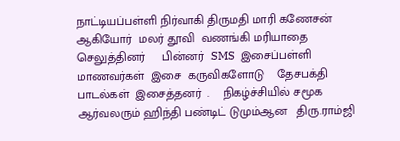நாட்டியப்பள்ளி நிர்வாகி திருமதி மாரி கணேசன்  ஆகியோர்  மலர் தூவி  வணங்கி மரியாதை செலுத்தினர்     பின்னர்  SMS  இசைப்பள்ளி   மாணவர்கள்  இசை  கருவிகளோடு    தேசபக்தி பாடல்கள்  இசைத்தனர்  .    நிகழ்ச்சியில் சமூக ஆர்வலரும் ஹிந்தி பண்டிட் டுமும்ஆன   திரு.ராம்ஜி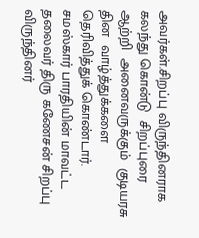அவர்கள்.சிறப்பு விருந்தினராக    கலந்து கொன்டு  சிறப்புரை ஆற்றி  அனைவருக்கும்  குடியரசு தின  வாழ்த்துக்களை  தெரிவித்துக் கொண்டார். சமஸ்கார் பாரதியின் மாவட்ட தலைவர் திரு கணேசன் சிறப்பு விருந்தினர்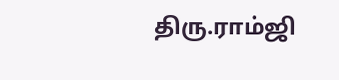திரு.ராம்ஜி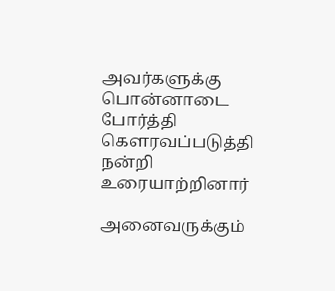அவர்களுக்கு  பொன்னாடை போர்த்தி  கௌரவப்படுத்தி நன்றி உரையாற்றினார்

அனைவருக்கும்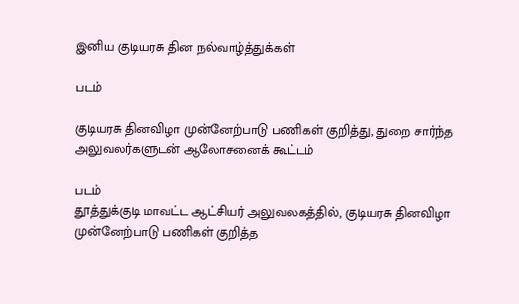இனிய குடியரசு தின நல்வாழ்த்துக்கள்

படம்

குடியரசு தினவிழா முன்னேற்பாடு பணிகள் குறித்து, துறை சார்ந்த அலுவலர்களுடன் ஆலோசனைக் கூட்டம்

படம்
தூத்துக்குடி மாவட்ட ஆட்சியர் அலுவலகத்தில், குடியரசு தினவிழா முன்னேற்பாடு பணிகள் குறித்த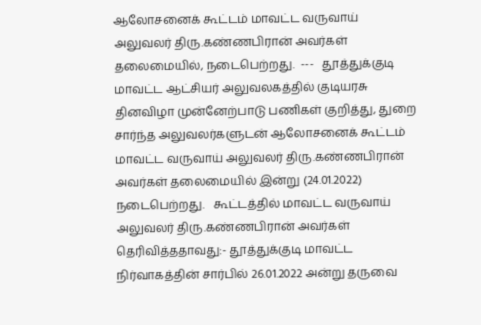ஆலோசனைக் கூட்டம் மாவட்ட வருவாய் அலுவலர் திரு.கண்ணபிரான் அவர்கள் தலைமையில், நடைபெற்றது.  ---   தூத்துக்குடி மாவட்ட ஆட்சியர் அலுவலகத்தில் குடியரசு தினவிழா முன்னேற்பாடு பணிகள் குறித்து, துறை சார்ந்த அலுவலர்களுடன் ஆலோசனைக் கூட்டம் மாவட்ட வருவாய் அலுவலர் திரு.கண்ணபிரான் அவர்கள் தலைமையில் இன்று (24.01.2022) நடைபெற்றது.   கூட்டத்தில் மாவட்ட வருவாய் அலுவலர் திரு.கண்ணபிரான் அவர்கள் தெரிவித்ததாவது:- தூத்துக்குடி மாவட்ட நிர்வாகத்தின் சார்பில் 26.01.2022 அன்று தருவை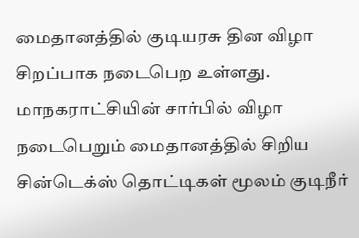மைதானத்தில் குடியரசு தின விழா சிறப்பாக நடைபெற உள்ளது. மாநகராட்சியின் சார்பில் விழா நடைபெறும் மைதானத்தில் சிறிய சின்டெக்ஸ் தொட்டிகள் மூலம் குடிநீர்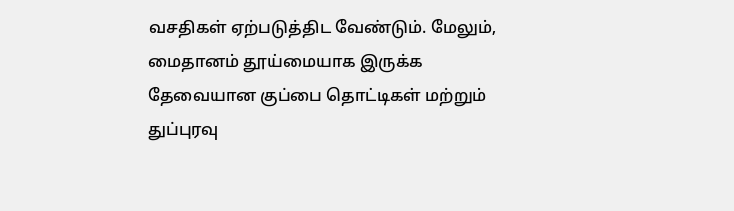வசதிகள் ஏற்படுத்திட வேண்டும். மேலும், மைதானம் தூய்மையாக இருக்க தேவையான குப்பை தொட்டிகள் மற்றும் துப்புரவு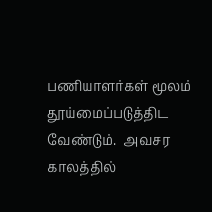பணியாளர்கள் மூலம் தூய்மைப்படுத்திட வேண்டும்.  அவசர காலத்தில்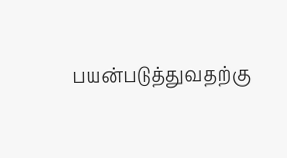பயன்படுத்துவதற்கு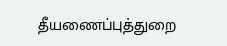தீயணைப்புத்துறை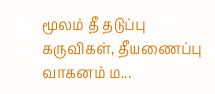மூலம் தீ தடுப்பு கருவிகள், தீயணைப்பு வாகனம் ம...